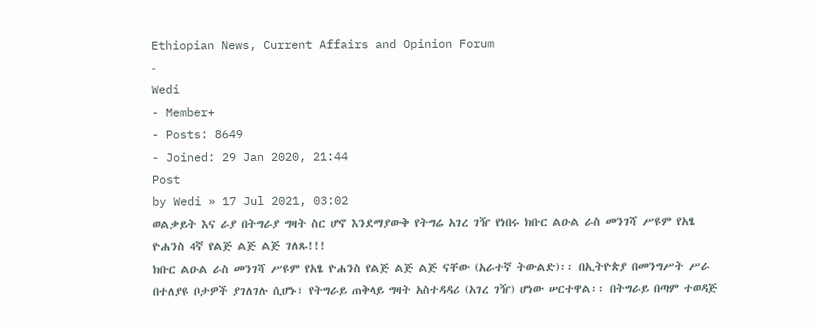Ethiopian News, Current Affairs and Opinion Forum
-
Wedi
- Member+
- Posts: 8649
- Joined: 29 Jan 2020, 21:44
Post
by Wedi » 17 Jul 2021, 03:02
ወልቃይት እና ራያ በትግራያ ግዛት ስር ሆኖ እንደማያውቅ የትግሬ አገረ ገዥ የነበሩ ክቡር ልዑል ራስ መንገሻ ሥዩም የአፄ ዮሐንስ 4ኛ የልጅ ልጅ ልጅ ገለጹ!!!
ክቡር ልዑል ራስ መንገሻ ሥዩም የአፄ ዮሐንስ የልጅ ልጅ ልጅ ናቸው (አራተኛ ትውልድ)፡፡ በኢትዮጵያ በመንግሥት ሥራ በተለያዩ ቦታዎች ያገለገሉ ሲሆኑ፣ የትግራይ ጠቅላይ ግዛት አስተዳዳሪ (አገረ ገዥ) ሆነው ሠርተዋል፡፡ በትግራይ በጣም ተወዳጅ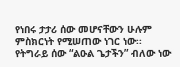የነበሩ ታታሪ ሰው መሆናቸውን ሁሉም ምስክርነት የሚሠጠው ነገር ነው፡፡ የትግራይ ሰው “ልዑል ጌታችን” ብለው ነው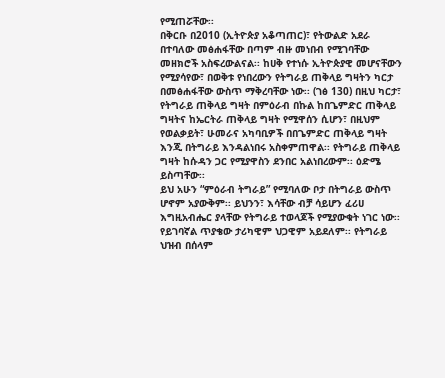የሚጠሯቸው፡፡
በቅርቡ በ2010 (ኢትዮጵያ አቆጣጠር)፣ የትውልድ አደራ በተባለው መፅሐፋቸው በጣም ብዙ መነበብ የሚገባቸው መዘክሮች አስፍረውልናል፡፡ ከሀቅ የተነሱ ኢትዮጵያዊ መሆናቸውን የሚያሳየው፣ በወቅቱ የነበረውን የትግራይ ጠቅላይ ግዛትን ካርታ በመፅሐፋቸው ውስጥ ማቅረባቸው ነው፡፡ (ገፅ 130) በዚህ ካርታ፣ የትግራይ ጠቅላይ ግዛት በምዕራብ በኩል ከበጌምድር ጠቅላይ ግዛትና ከኤርትራ ጠቅላይ ግዛት የሚዋሰን ሲሆን፣ በዚህም የወልቃይት፣ ሁመራና አካባቢዎች በበጌምድር ጠቅላይ ግዛት እንጂ በትግራይ እንዳልነበሩ አስቀምጠዋል፡፡ የትግራይ ጠቅላይ ግዛት ከሱዳን ጋር የሚያዋስን ደንበር አልነበረውም፡፡ ዕድሜ ይስጣቸው፡፡
ይህ አሁን “ምዕራብ ትግራይ” የሚባለው ቦታ በትግራይ ውስጥ ሆኖም አያውቅም፡፡ ይህንን፣ እሳቸው ብቻ ሳይሆን ፈሪሀ እግዚአብሔር ያላቸው የትግራይ ተወላጆች የሚያውቁት ነገር ነው፡፡ የይገባኛል ጥያቄው ታሪካዊም ህጋዊም አይደለም፡፡ የትግራይ ህዝብ በሰላም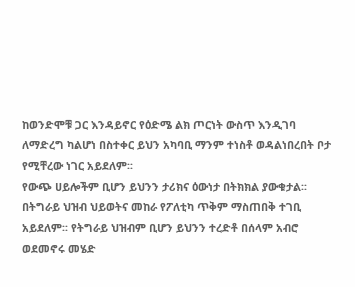ከወንድሞቹ ጋር እንዳይኖር የዕድሜ ልክ ጦርነት ውስጥ እንዲገባ ለማድረግ ካልሆነ በስተቀር ይህን አካባቢ ማንም ተነስቶ ወዳልነበረበት ቦታ የሚቸረው ነገር አይደለም፡፡
የውጭ ሀይሎችም ቢሆን ይህንን ታሪክና ዕውነታ በትክክል ያውቁታል፡፡ በትግራይ ህዝብ ህይወትና መከራ የፖለቲካ ጥቅም ማስጠበቅ ተገቢ አይደለም፡፡ የትግራይ ህዝብም ቢሆን ይህንን ተረድቶ በሰላም አብሮ ወደመኖሩ መሄድ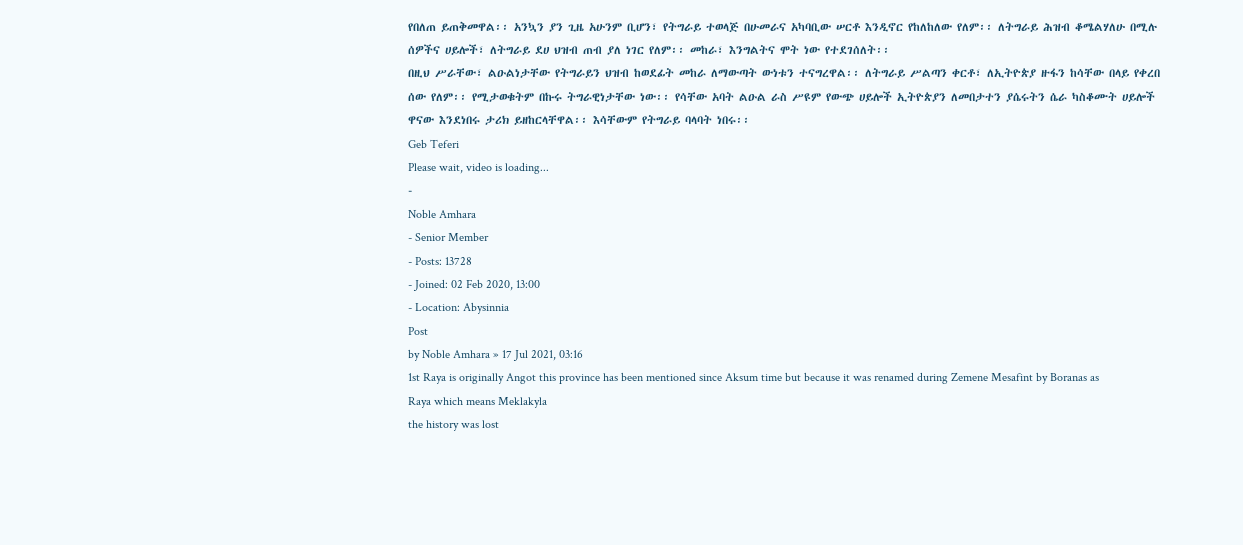የበለጠ ይጠቅመዋል፡፡ አንኳን ያን ጊዜ አሁንም ቢሆን፣ የትግራይ ተወላጅ በሁመራና አካባቢው ሠርቶ እንዲኖር የከለከለው የለም፡፡ ለትግራይ ሕዝብ ቆሜልሃለሁ በሚሉ ሰዎችና ሀይሎች፣ ለትግራይ ደሀ ህዝብ ጠብ ያለ ነገር የለም፡፡ መከራ፣ እንግልትና ሞት ነው የተደገሰለት፡፡
በዚህ ሥራቸው፣ ልዑልነታቸው የትግራይን ህዝብ ከወደፊት መከራ ለማውጣት ውነቱን ተናግረዋል፡፡ ለትግራይ ሥልጣን ቀርቶ፣ ለኢትዮጵያ ዙፋን ከሳቸው በላይ የቀረበ ሰው የለም፡፡ የሚታወቁትም በኩሩ ትግራዊነታቸው ነው፡፡ የሳቸው አባት ልዑል ራስ ሥዩም የውጭ ሀይሎች ኢትዮጵያን ለመበታተን ያሴሩትን ሴራ ካስቆሙት ሀይሎች ዋናው እንደነበሩ ታሪክ ይዘከርላቸዋል፡፡ እሳቸውም የትግራይ ባላባት ነበሩ፡፡
Geb Teferi
Please wait, video is loading...
-
Noble Amhara
- Senior Member
- Posts: 13728
- Joined: 02 Feb 2020, 13:00
- Location: Abysinnia
Post
by Noble Amhara » 17 Jul 2021, 03:16
1st Raya is originally Angot this province has been mentioned since Aksum time but because it was renamed during Zemene Mesafint by Boranas as Raya which means Meklakyla
the history was lost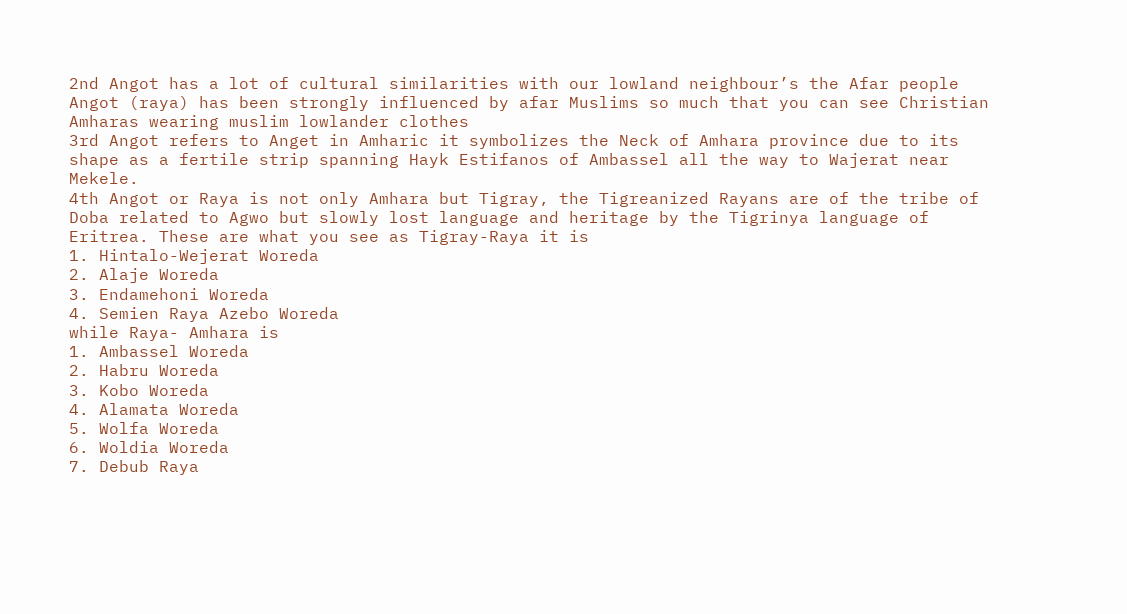2nd Angot has a lot of cultural similarities with our lowland neighbour’s the Afar people Angot (raya) has been strongly influenced by afar Muslims so much that you can see Christian Amharas wearing muslim lowlander clothes
3rd Angot refers to Anget in Amharic it symbolizes the Neck of Amhara province due to its shape as a fertile strip spanning Hayk Estifanos of Ambassel all the way to Wajerat near Mekele.
4th Angot or Raya is not only Amhara but Tigray, the Tigreanized Rayans are of the tribe of Doba related to Agwo but slowly lost language and heritage by the Tigrinya language of Eritrea. These are what you see as Tigray-Raya it is
1. Hintalo-Wejerat Woreda
2. Alaje Woreda
3. Endamehoni Woreda
4. Semien Raya Azebo Woreda
while Raya- Amhara is
1. Ambassel Woreda
2. Habru Woreda
3. Kobo Woreda
4. Alamata Woreda
5. Wolfa Woreda
6. Woldia Woreda
7. Debub Raya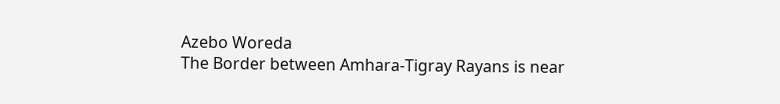Azebo Woreda
The Border between Amhara-Tigray Rayans is near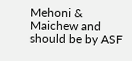Mehoni & Maichew and should be by ASF